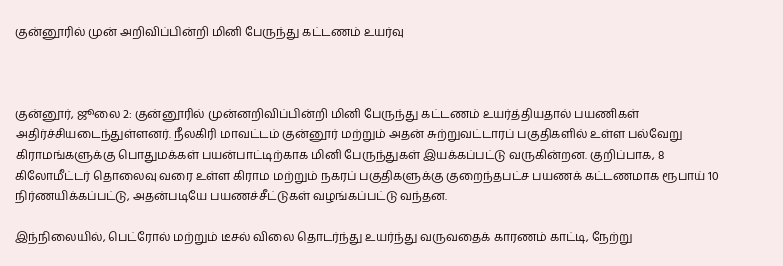குன்னூரில் முன் அறிவிப்பின்றி மினி பேருந்து கட்டணம் உயர்வு



குன்னூர், ஜூலை 2: குன்னூரில் முன்னறிவிப்பின்றி மினி பேருந்து கட்டணம் உயர்த்தியதால் பயணிகள் அதிர்ச்சியடைந்துள்ளனர். நீலகிரி மாவட்டம் குன்னூர் மற்றும் அதன் சுற்றுவட்டாரப் பகுதிகளில் உள்ள பல்வேறு கிராமங்களுக்கு பொதுமக்கள் பயன்பாட்டிற்காக மினி பேருந்துகள் இயக்கப்பட்டு வருகின்றன. குறிப்பாக, 8 கிலோமீட்டர் தொலைவு வரை உள்ள கிராம மற்றும் நகரப் பகுதிகளுக்கு குறைந்தபட்ச பயணக் கட்டணமாக ரூபாய் 10 நிர்ணயிக்கப்பட்டு, அதன்படியே பயணச்சீட்டுகள் வழங்கப்பட்டு வந்தன.

இந்நிலையில், பெட்ரோல் மற்றும் டீசல் விலை தொடர்ந்து உயர்ந்து வருவதைக் காரணம் காட்டி, நேற்று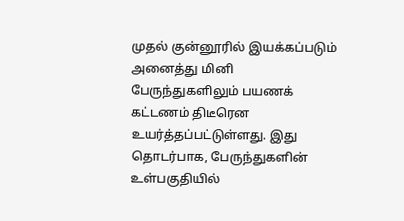முதல் குன்னூரில் இயக்கப்படும் அனைத்து மினி பேருந்துகளிலும் பயணக் கட்டணம் திடீரென உயர்த்தப்பட்டுள்ளது. இது தொடர்பாக, பேருந்துகளின் உள்பகுதியில்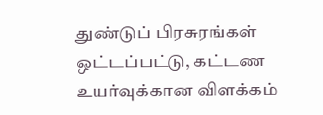துண்டுப் பிரசுரங்கள் ஒட்டப்பட்டு, கட்டண உயர்வுக்கான விளக்கம்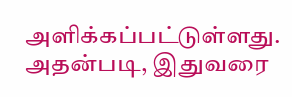அளிக்கப்பட்டுள்ளது. அதன்படி, இதுவரை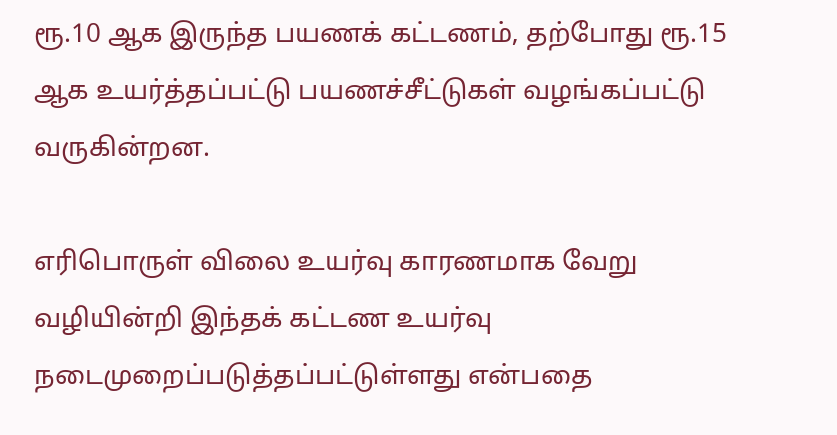ரூ.10 ஆக இருந்த பயணக் கட்டணம், தற்போது ரூ.15 ஆக உயர்த்தப்பட்டு பயணச்சீட்டுகள் வழங்கப்பட்டு வருகின்றன.

எரிபொருள் விலை உயர்வு காரணமாக வேறு வழியின்றி இந்தக் கட்டண உயர்வு நடைமுறைப்படுத்தப்பட்டுள்ளது என்பதை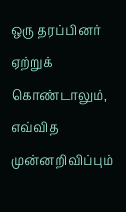ஒரு தரப்பினர் ஏற்றுக் கொண்டாலும், எவ்வித முன்னறிவிப்பும்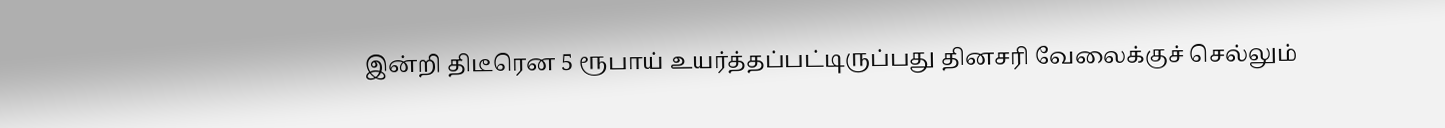இன்றி திடீரென 5 ரூபாய் உயர்த்தப்பட்டிருப்பது தினசரி வேலைக்குச் செல்லும்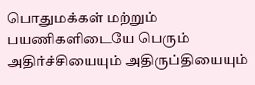பொதுமக்கள் மற்றும் பயணிகளிடையே பெரும் அதிர்ச்சியையும் அதிருப்தியையும்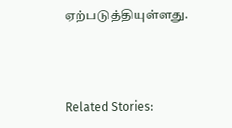ஏற்படுத்தியுள்ளது.



Related Stories: